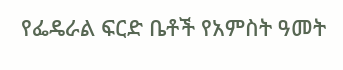የፌዴራል ፍርድ ቤቶች የአምስት ዓመት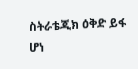ስትራቴጂክ ዕቅድ ይፋ ሆነ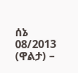ሰኔ 08/2013 (ዋልታ) –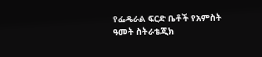የፌዴራል ፍርድ ቤቶች የአምስት ዓመት ስትራቴጂክ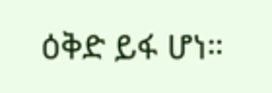ዕቅድ ይፋ ሆነ።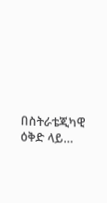በስትራቴጂካዊ ዕቅድ ላይ…